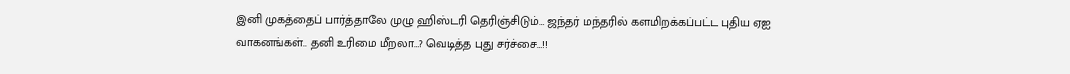இனி முகத்தைப் பார்த்தாலே முழு ஹிஸ்டரி தெரிஞ்சிடும்… ஜந்தர் மந்தரில் களமிறக்கப்பட்ட புதிய ஏஐ வாகனங்கள்.. தனி உரிமை மீறலா…? வெடித்த புது சர்ச்சை…!!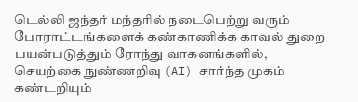டெல்லி ஜந்தர் மந்தரில் நடைபெற்று வரும் போராட்டங்களைக் கண்காணிக்க காவல் துறை பயன்படுத்தும் ரோந்து வாகனங்களில், செயற்கை நுண்ணறிவு (AI) சார்ந்த முகம் கண்டறியும்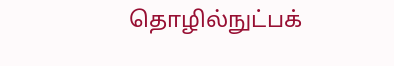தொழில்நுட்பக்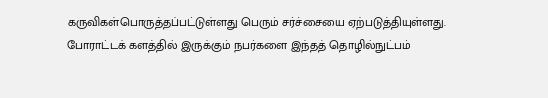கருவிகள்பொருத்தப்பட்டுள்ளது பெரும் சர்ச்சையை ஏற்படுத்தியுள்ளது. போராட்டக் களத்தில் இருக்கும் நபர்களை இந்தத் தொழில்நுட்பம்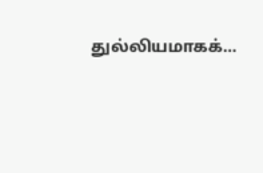துல்லியமாகக்…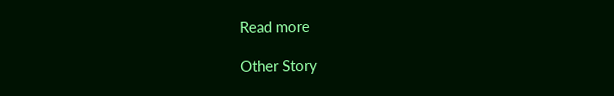Read more

Other Story